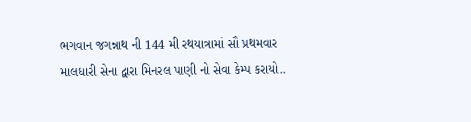ભગવાન જગન્નાથ ની 144 મી રથયાત્રામાં સૌ પ્રથમવાર માલધારી સેના દ્વારા મિનરલ પાણી નો સેવા કેમ્પ કરાયો..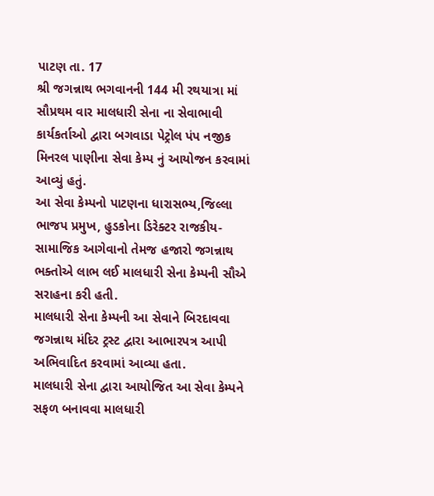પાટણ તા. 17
શ્રી જગન્નાથ ભગવાનની 144 મી રથયાત્રા માં સૌપ્રથમ વાર માલધારી સેના ના સેવાભાવી કાર્યકર્તાઓ દ્વારા બગવાડા પેટ્રોલ પંપ નજીક મિનરલ પાણીના સેવા કેમ્પ નું આયોજન કરવામાં આવ્યું હતું.
આ સેવા કેમ્પનો પાટણના ધારાસભ્ય,જિલ્લા ભાજપ પ્રમુખ, હુડકોના ડિરેક્ટર રાજકીય-સામાજિક આગેવાનો તેમજ હજારો જગન્નાથ ભક્તોએ લાભ લઈ માલધારી સેના કેમ્પની સૌએ સરાહના કરી હતી.
માલધારી સેના કેમ્પની આ સેવાને બિરદાવવા જગન્નાથ મંદિર ટ્રસ્ટ દ્વારા આભારપત્ર આપી અભિવાદિત કરવામાં આવ્યા હતા.
માલધારી સેના દ્વારા આયોજિત આ સેવા કેમ્પને સફળ બનાવવા માલધારી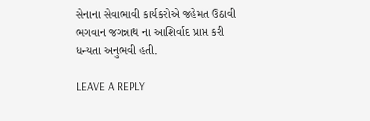સેનાના સેવાભાવી કાર્યકરોએ જહેમત ઉઠાવી ભગવાન જગન્નાથ ના આશિર્વાદ પ્રાપ્ત કરી ધન્યતા અનુભવી હતી.

LEAVE A REPLY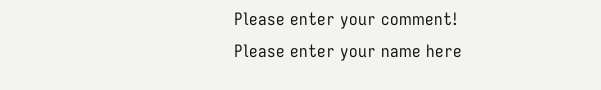Please enter your comment!
Please enter your name here